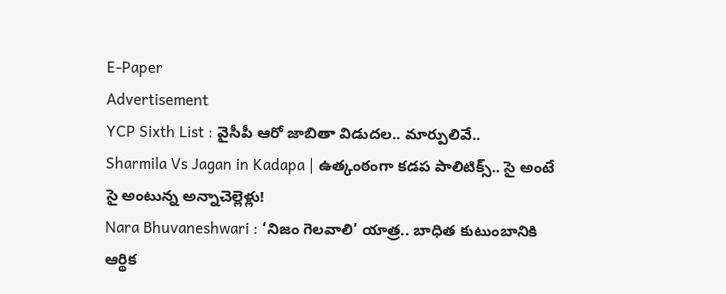E-Paper
Advertisement
YCP Sixth List : వైసీపీ ఆరో జాబితా విడుదల.. మార్పులివే..
Sharmila Vs Jagan in Kadapa | ఉత్కంఠంగా కడప పాలిటిక్స్‌.. సై అంటే సై అంటున్న అన్నాచెల్లెళ్లు!
Nara Bhuvaneshwari : ‘నిజం గెలవాలి’ యాత్ర.. బాధిత కుటుంబానికి ఆర్థిక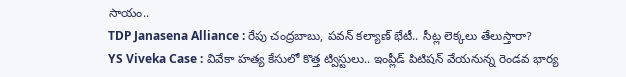సాయం..
TDP Janasena Alliance : రేపు చంద్రబాబు, పవన్ కల్యాణ్ భేటీ.. సీట్ల లెక్కలు తేలుస్తారా?
YS Viveka Case : వివేకా హత్య కేసులో కొత్త ట్విస్టులు.. ఇంప్లీడ్ పిటిషన్ వేయనున్న రెండవ భార్య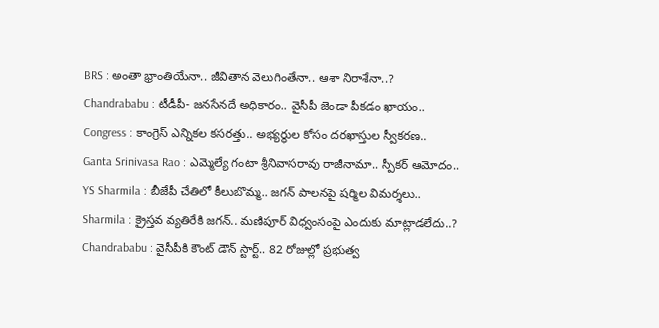BRS : అంతా భ్రాంతియేనా.. జీవితాన వెలుగింతేనా.. ఆశా నిరాశేనా..?
Chandrababu : టీడీపీ- జనసేనదే అధికారం.. వైసీపీ జెండా పీకడం ఖాయం..
Congress : కాంగ్రెస్‌ ఎన్నికల కసరత్తు.. అభ్యర్థుల కోసం దరఖాస్తుల స్వీకరణ..
Ganta Srinivasa Rao : ఎమ్మెల్యే గంటా శ్రీనివాసరావు రాజీనామా.. స్పీకర్ ఆమోదం..
YS Sharmila : బీజేపీ చేతిలో కీలుబొమ్మ.. జగన్ పాలనపై షర్మిల విమర్శలు..
Sharmila : క్రైస్తవ వ్యతిరేకి జగన్.. మణిపూర్ విధ్వంసంపై ఎందుకు మాట్లాడలేదు..?
Chandrababu : వైసీపీకి కౌంట్ డౌన్ స్టార్ట్.. 82 రోజుల్లో ప్రభుత్వ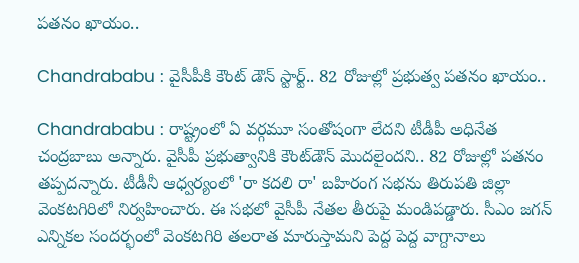పతనం ఖాయం..

Chandrababu : వైసీపీకి కౌంట్ డౌన్ స్టార్ట్.. 82 రోజుల్లో ప్రభుత్వ పతనం ఖాయం..

Chandrababu : రాష్ట్రంలో ఏ వర్గమూ సంతోషంగా లేదని టీడీపీ అధినేత చంద్రబాబు అన్నారు. వైసీపీ ప్రభుత్వానికి కౌంట్‌డౌన్‌ మొదలైందని.. 82 రోజుల్లో పతనం తప్పదన్నారు. టీడీనీ ఆధ్వర్యంలో 'రా కదలి రా' బహిరంగ సభను తిరుపతి జిల్లా వెంకటగిరిలో నిర్వహించారు. ఈ సభలో వైసీపీ నేతల తీరుపై మండిపడ్డారు. సీఎం జగన్ ఎన్నికల సందర్భంలో వెంకటగిరి తలరాత మారుస్తామని పెద్ద పెద్ద వాగ్దానాలు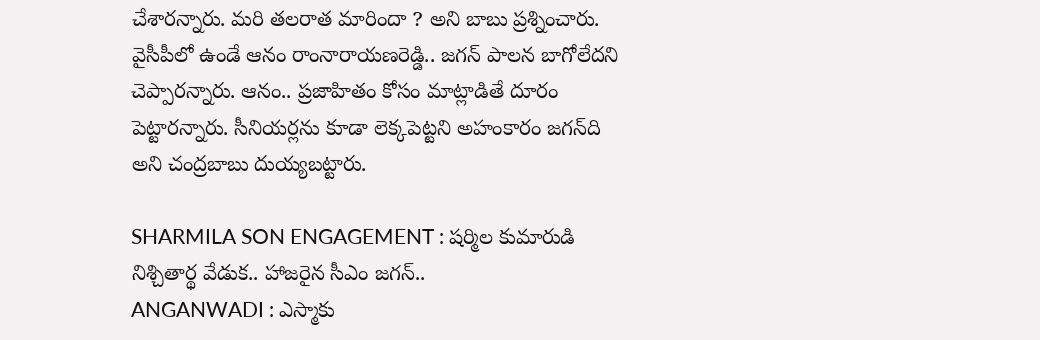చేశారన్నారు. మరి తలరాత మారిందా ? అని బాబు ప్రశ్నించారు. వైసీపీలో ఉండే ఆనం రాంనారాయణరెడ్డి.. జగన్‌ పాలన బాగోలేదని చెప్పారన్నారు. ఆనం.. ప్రజాహితం కోసం మాట్లాడితే దూరం పెట్టారన్నారు. సీనియర్లను కూడా లెక్కపెట్టని అహంకారం జగన్‌ది అని చంద్రబాబు దుయ్యబట్టారు.

SHARMILA SON ENGAGEMENT : షర్మిల కుమారుడి నిశ్చితార్థ వేడుక.. హాజరైన సీఎం జగన్..
ANGANWADI : ఎస్మాకు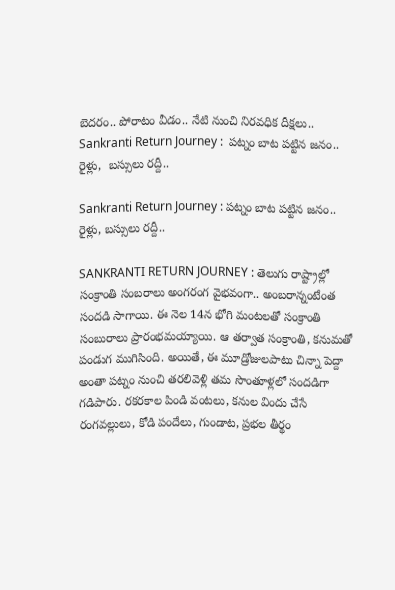బెదరం.. పోరాటం వీడం.. నేటి నుంచి నిరవధిక దీక్షలు..
Sankranti Return Journey :  పట్నం బాట పట్టిన జనం.. రైళ్లు,  బస్సులు రద్దీ..

Sankranti Return Journey : పట్నం బాట పట్టిన జనం.. రైళ్లు, బస్సులు రద్దీ..

SANKRANTI RETURN JOURNEY : తెలుగు రాష్ట్రాల్లో సంక్రాంతి సంబరాలు అంగరంగ వైభవంగా.. అంబరాన్నంటేంత సందడి సాగాయి. ఈ నెల 14న భోగి మంటలతో సంక్రాంతి సంబురాలు ప్రారంభమయ్యాయి. ఆ తర్వాత సంక్రాంతి, కనుమతో పండుగ ముగిసింది. అయితే, ఈ మూడ్రోజులపాటు చిన్నా పెద్దా అంతా పట్నం నుంచి తరలివెళ్లి తమ సొంతూళ్లలో సందడిగా గడిపారు. రకరకాల పిండి వంటలు, కనుల విందు చేసే రంగవల్లులు, కోడి పందేలు, గుండాట, ప్రభల తీర్థం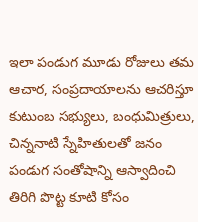ఇలా పండుగ మూడు రోజులు తమ ఆచార, సంప్రదాయాలను ఆచరిస్తూ కుటుంబ సభ్యులు, బంధుమిత్రులు, చిన్ననాటి స్నేహితులతో జనం పండుగ సంతోషాన్ని ఆస్వాదించి తిరిగి పొట్ట కూటి కోసం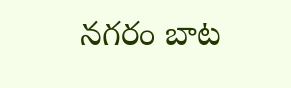నగరం బాట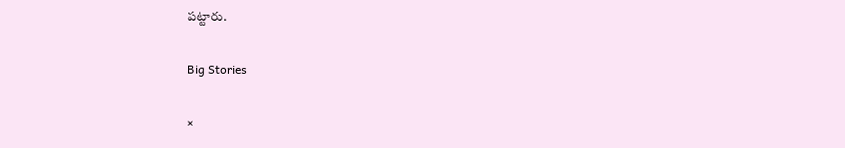పట్టారు.

Big Stories

×